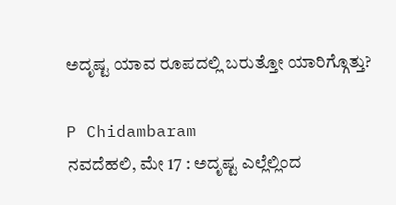ಅದೃಷ್ಟ ಯಾವ ರೂಪದಲ್ಲಿ ಬರುತ್ತೋ ಯಾರಿಗ್ಗೊತ್ತು?

P Chidambaram
ನವದೆಹಲಿ, ಮೇ 17 : ಅದೃಷ್ಟ ಎಲ್ಲೆಲ್ಲಿಂದ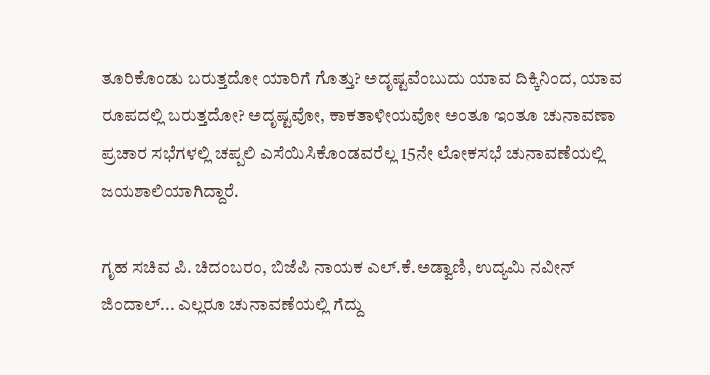ತೂರಿಕೊಂಡು ಬರುತ್ತದೋ ಯಾರಿಗೆ ಗೊತ್ತು? ಅದೃಷ್ಟವೆಂಬುದು ಯಾವ ದಿಕ್ಕಿನಿಂದ, ಯಾವ ರೂಪದಲ್ಲಿ ಬರುತ್ತದೋ? ಅದೃಷ್ಟವೋ, ಕಾಕತಾಳೀಯವೋ ಅಂತೂ ಇಂತೂ ಚುನಾವಣಾ ಪ್ರಚಾರ ಸಭೆಗಳಲ್ಲಿ ಚಪ್ಪಲಿ ಎಸೆಯಿಸಿಕೊಂಡವರೆಲ್ಲ 15ನೇ ಲೋಕಸಭೆ ಚುನಾವಣೆಯಲ್ಲಿ ಜಯಶಾಲಿಯಾಗಿದ್ದಾರೆ.

ಗೃಹ ಸಚಿವ ಪಿ. ಚಿದಂಬರಂ, ಬಿಜೆಪಿ ನಾಯಕ ಎಲ್.ಕೆ.ಅಡ್ವಾಣಿ, ಉದ್ಯಮಿ ನವೀನ್ ಜಿಂದಾಲ್... ಎಲ್ಲರೂ ಚುನಾವಣೆಯಲ್ಲಿ ಗೆದ್ದು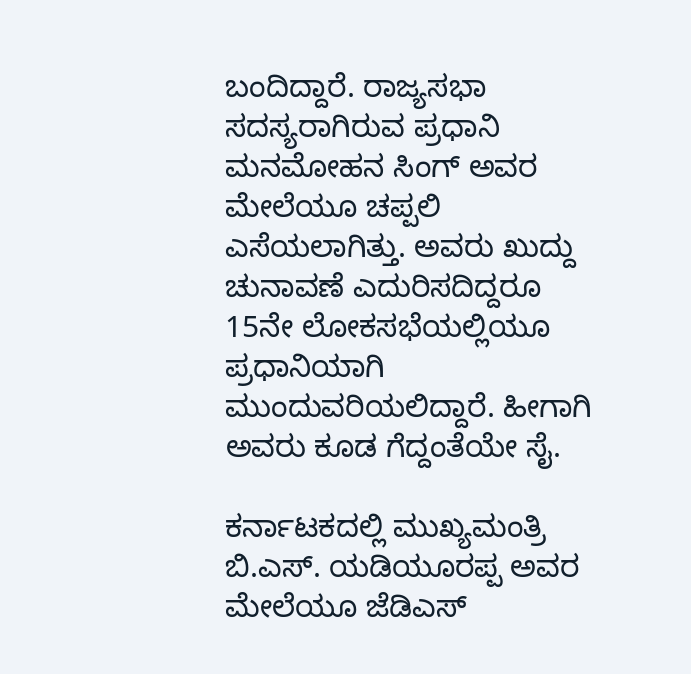ಬಂದಿದ್ದಾರೆ. ರಾಜ್ಯಸಭಾ ಸದಸ್ಯರಾಗಿರುವ ಪ್ರಧಾನಿ ಮನಮೋಹನ ಸಿಂಗ್ ಅವರ ಮೇಲೆಯೂ ಚಪ್ಪಲಿ ಎಸೆಯಲಾಗಿತ್ತು. ಅವರು ಖುದ್ದು ಚುನಾವಣೆ ಎದುರಿಸದಿದ್ದರೂ 15ನೇ ಲೋಕಸಭೆಯಲ್ಲಿಯೂ ಪ್ರಧಾನಿಯಾಗಿ ಮುಂದುವರಿಯಲಿದ್ದಾರೆ. ಹೀಗಾಗಿ ಅವರು ಕೂಡ ಗೆದ್ದಂತೆಯೇ ಸೈ.

ಕರ್ನಾಟಕದಲ್ಲಿ ಮುಖ್ಯಮಂತ್ರಿ ಬಿ.ಎಸ್. ಯಡಿಯೂರಪ್ಪ ಅವರ ಮೇಲೆಯೂ ಜೆಡಿಎಸ್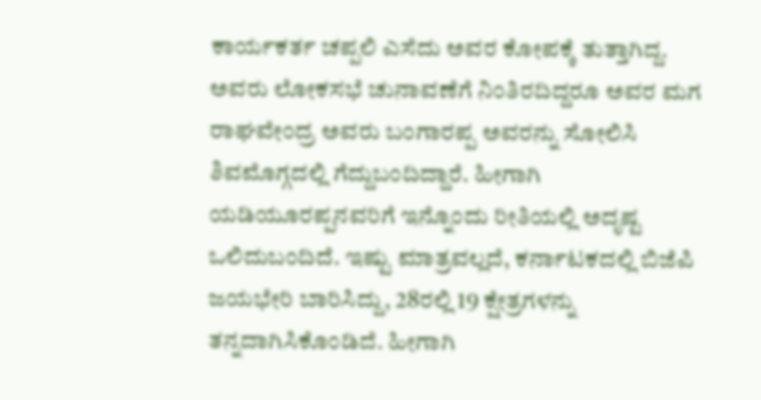ಕಾರ್ಯಕರ್ತ ಚಪ್ಪಲಿ ಎಸೆದು ಅವರ ಕೋಪಕ್ಕೆ ತುತ್ತಾಗಿದ್ದ. ಅವರು ಲೋಕಸಭೆ ಚುನಾವಣೆಗೆ ನಿಂತಿರದಿದ್ದರೂ ಅವರ ಮಗ ರಾಘವೇಂದ್ರ ಅವರು ಬಂಗಾರಪ್ಪ ಅವರನ್ನು ಸೋಲಿಸಿ ಶಿವಮೊಗ್ಗದಲ್ಲಿ ಗೆದ್ದುಬಂದಿದ್ದಾರೆ. ಹೀಗಾಗಿ ಯಡಿಯೂರಪ್ಪನವರಿಗೆ ಇನ್ನೊಂದು ರೀತಿಯಲ್ಲಿ ಅದೃಷ್ಟ ಒಲಿದುಬಂದಿದೆ. ಇಷ್ಟು ಮಾತ್ರವಲ್ಲದೆ, ಕರ್ನಾಟಕದಲ್ಲಿ ಬಿಜೆಪಿ ಜಯಭೇರಿ ಬಾರಿಸಿದ್ದು, 28ರಲ್ಲಿ 19 ಕ್ಷೇತ್ರಗಳನ್ನು ತನ್ನದಾಗಿಸಿಕೊಂಡಿದೆ. ಹೀಗಾಗಿ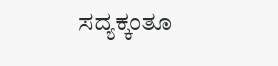ಸದ್ಯಕ್ಕಂತೂ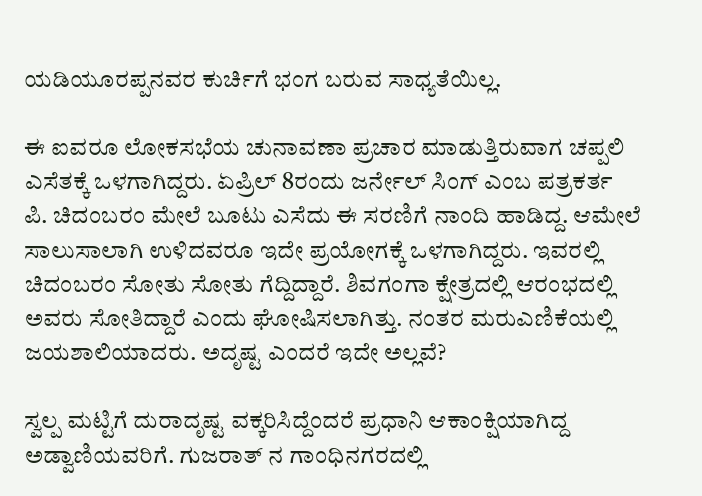ಯಡಿಯೂರಪ್ಪನವರ ಕುರ್ಚಿಗೆ ಭಂಗ ಬರುವ ಸಾಧ್ಯತೆಯಿಲ್ಲ.

ಈ ಐವರೂ ಲೋಕಸಭೆಯ ಚುನಾವಣಾ ಪ್ರಚಾರ ಮಾಡುತ್ತಿರುವಾಗ ಚಪ್ಪಲಿ ಎಸೆತಕ್ಕೆ ಒಳಗಾಗಿದ್ದರು. ಏಪ್ರಿಲ್ 8ರಂದು ಜರ್ನೇಲ್ ಸಿಂಗ್ ಎಂಬ ಪತ್ರಕರ್ತ ಪಿ. ಚಿದಂಬರಂ ಮೇಲೆ ಬೂಟು ಎಸೆದು ಈ ಸರಣಿಗೆ ನಾಂದಿ ಹಾಡಿದ್ದ. ಆಮೇಲೆ ಸಾಲುಸಾಲಾಗಿ ಉಳಿದವರೂ ಇದೇ ಪ್ರಯೋಗಕ್ಕೆ ಒಳಗಾಗಿದ್ದರು. ಇವರಲ್ಲಿ ಚಿದಂಬರಂ ಸೋತು ಸೋತು ಗೆದ್ದಿದ್ದಾರೆ. ಶಿವಗಂಗಾ ಕ್ಷೇತ್ರದಲ್ಲಿ ಆರಂಭದಲ್ಲಿ ಅವರು ಸೋತಿದ್ದಾರೆ ಎಂದು ಘೋಷಿಸಲಾಗಿತ್ತು. ನಂತರ ಮರುಎಣಿಕೆಯಲ್ಲಿ ಜಯಶಾಲಿಯಾದರು. ಅದೃಷ್ಟ ಎಂದರೆ ಇದೇ ಅಲ್ಲವೆ?

ಸ್ವಲ್ಪ ಮಟ್ಟಿಗೆ ದುರಾದೃಷ್ಟ ವಕ್ಕರಿಸಿದ್ದೆಂದರೆ ಪ್ರಧಾನಿ ಆಕಾಂಕ್ಷಿಯಾಗಿದ್ದ ಅಡ್ವಾಣಿಯವರಿಗೆ. ಗುಜರಾತ್ ನ ಗಾಂಧಿನಗರದಲ್ಲಿ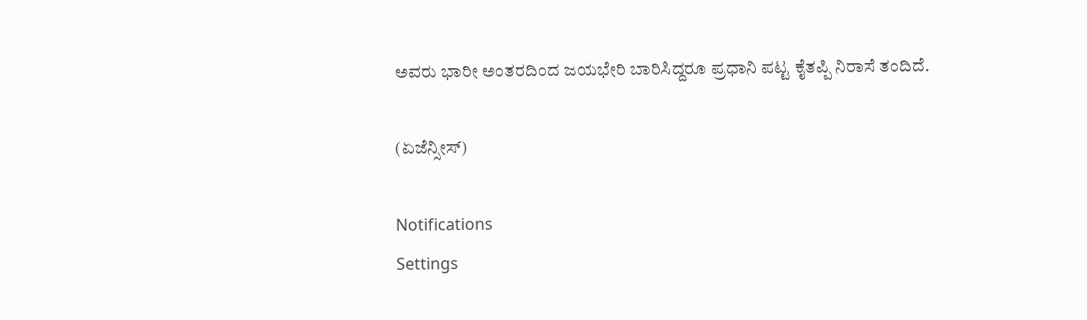ಅವರು ಭಾರೀ ಅಂತರದಿಂದ ಜಯಭೇರಿ ಬಾರಿಸಿದ್ದರೂ ಪ್ರಧಾನಿ ಪಟ್ಟ ಕೈತಪ್ಪಿ ನಿರಾಸೆ ತಂದಿದೆ.

(ಏಜೆನ್ಸೀಸ್)

Notifications
Settings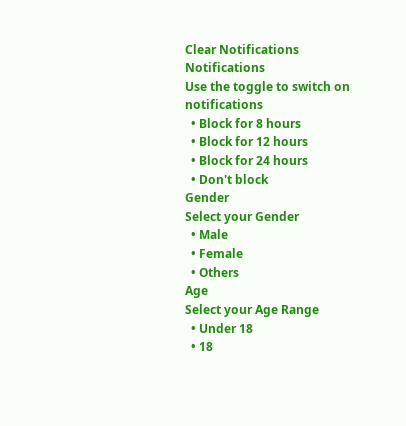Clear Notifications
Notifications
Use the toggle to switch on notifications
  • Block for 8 hours
  • Block for 12 hours
  • Block for 24 hours
  • Don't block
Gender
Select your Gender
  • Male
  • Female
  • Others
Age
Select your Age Range
  • Under 18
  • 18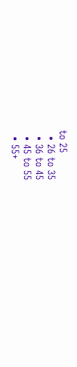to 25
  • 26 to 35
  • 36 to 45
  • 45 to 55
  • 55+